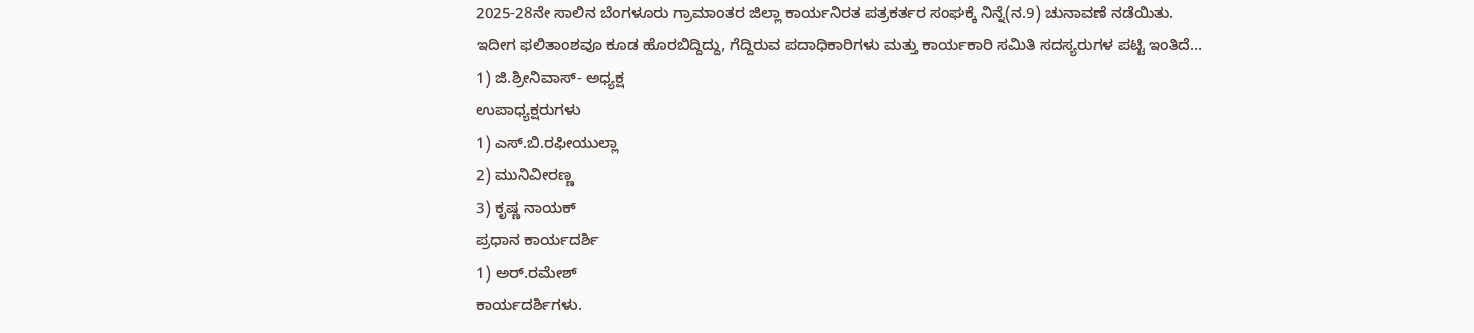2025-28ನೇ ಸಾಲಿನ ಬೆಂಗಳೂರು ಗ್ರಾಮಾಂತರ ಜಿಲ್ಲಾ ಕಾರ್ಯನಿರತ ಪತ್ರಕರ್ತರ ಸಂಘಕ್ಕೆ ನಿನ್ನೆ(ನ.9) ಚುನಾವಣೆ ನಡೆಯಿತು.
ಇದೀಗ ಫಲಿತಾಂಶವೂ ಕೂಡ ಹೊರಬಿದ್ದಿದ್ದು, ಗೆದ್ದಿರುವ ಪದಾಧಿಕಾರಿಗಳು ಮತ್ತು ಕಾರ್ಯಕಾರಿ ಸಮಿತಿ ಸದಸ್ಯರುಗಳ ಪಟ್ಟಿ ಇಂತಿದೆ…
1) ಜಿ.ಶ್ರೀನಿವಾಸ್- ಅಧ್ಯಕ್ಷ
ಉಪಾಧ್ಯಕ್ಷರುಗಳು
1) ಎಸ್.ಬಿ.ರಫೀಯುಲ್ಲಾ
2) ಮುನಿವೀರಣ್ಣ
3) ಕೃಷ್ಣ ನಾಯಕ್
ಪ್ರಧಾನ ಕಾರ್ಯದರ್ಶಿ
1) ಅರ್.ರಮೇಶ್
ಕಾರ್ಯದರ್ಶಿಗಳು.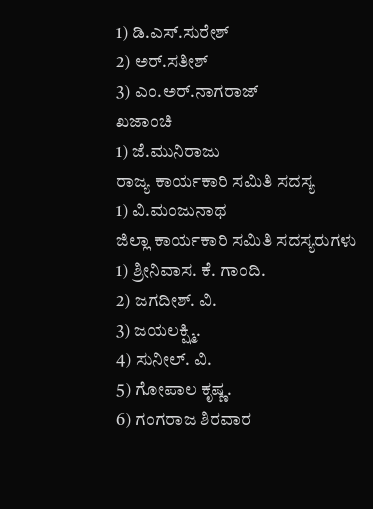1) ಡಿ.ಎಸ್.ಸುರೇಶ್
2) ಅರ್.ಸತೀಶ್
3) ಎಂ.ಅರ್.ನಾಗರಾಜ್
ಖಜಾಂಚಿ
1) ಜೆ.ಮುನಿರಾಜು
ರಾಜ್ಯ ಕಾರ್ಯಕಾರಿ ಸಮಿತಿ ಸದಸ್ಯ
1) ವಿ.ಮಂಜುನಾಥ
ಜಿಲ್ಲಾ ಕಾರ್ಯಕಾರಿ ಸಮಿತಿ ಸದಸ್ಯರುಗಳು
1) ಶ್ರೀನಿವಾಸ. ಕೆ. ಗಾಂದಿ.
2) ಜಗದೀಶ್. ವಿ.
3) ಜಯಲಕ್ಷ್ಮಿ.
4) ಸುನೀಲ್. ವಿ.
5) ಗೋಪಾಲ ಕೃಷ್ಣ.
6) ಗಂಗರಾಜ ಶಿರವಾರ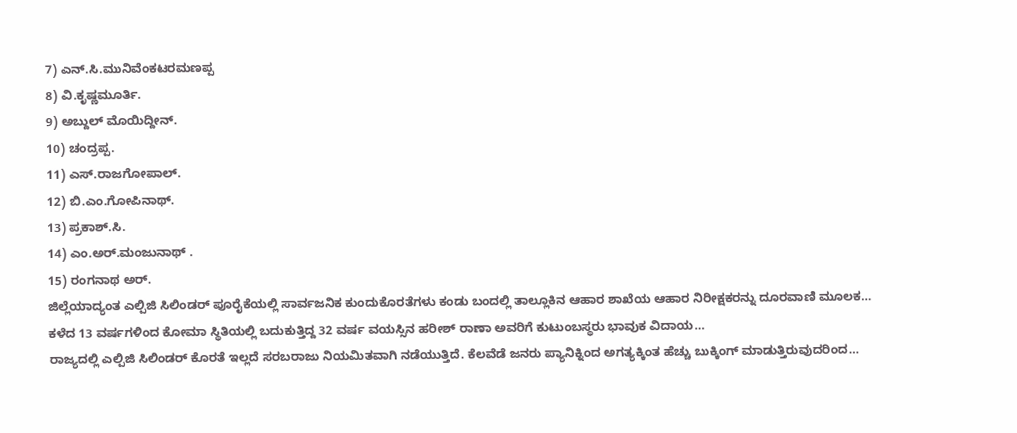7) ಎನ್.ಸಿ.ಮುನಿವೆಂಕಟರಮಣಪ್ಪ
8) ವಿ.ಕೃಷ್ಣಮೂರ್ತಿ.
9) ಅಬ್ದುಲ್ ಮೊಯಿದ್ದೀನ್.
10) ಚಂದ್ರಪ್ಪ.
11) ಎಸ್.ರಾಜಗೋಪಾಲ್.
12) ಬಿ.ಎಂ.ಗೋಪಿನಾಥ್.
13) ಪ್ರಕಾಶ್.ಸಿ.
14) ಎಂ.ಅರ್.ಮಂಜುನಾಥ್ .
15) ರಂಗನಾಥ ಅರ್.
ಜಿಲ್ಲೆಯಾದ್ಯಂತ ಎಲ್ಪಿಜಿ ಸಿಲಿಂಡರ್ ಪೂರೈಕೆಯಲ್ಲಿ ಸಾರ್ವಜನಿಕ ಕುಂದುಕೊರತೆಗಳು ಕಂಡು ಬಂದಲ್ಲಿ ತಾಲ್ಲೂಕಿನ ಆಹಾರ ಶಾಖೆಯ ಆಹಾರ ನಿರೀಕ್ಷಕರನ್ನು ದೂರವಾಣಿ ಮೂಲಕ…
ಕಳೆದ 13 ವರ್ಷಗಳಿಂದ ಕೋಮಾ ಸ್ಥಿತಿಯಲ್ಲಿ ಬದುಕುತ್ತಿದ್ದ 32 ವರ್ಷ ವಯಸ್ಸಿನ ಹರೀಶ್ ರಾಣಾ ಅವರಿಗೆ ಕುಟುಂಬಸ್ಥರು ಭಾವುಕ ವಿದಾಯ…
ರಾಜ್ಯದಲ್ಲಿ ಎಲ್ಪಿಜಿ ಸಿಲಿಂಡರ್ ಕೊರತೆ ಇಲ್ಲದೆ ಸರಬರಾಜು ನಿಯಮಿತವಾಗಿ ನಡೆಯುತ್ತಿದೆ. ಕೆಲವೆಡೆ ಜನರು ಪ್ಯಾನಿಕ್ನಿಂದ ಅಗತ್ಯಕ್ಕಿಂತ ಹೆಚ್ಚು ಬುಕ್ಕಿಂಗ್ ಮಾಡುತ್ತಿರುವುದರಿಂದ…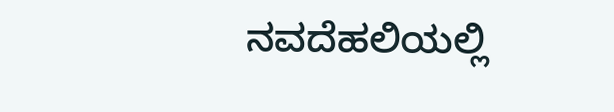ನವದೆಹಲಿಯಲ್ಲಿ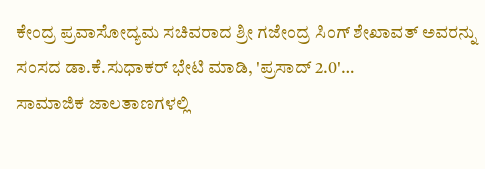ಕೇಂದ್ರ ಪ್ರವಾಸೋದ್ಯಮ ಸಚಿವರಾದ ಶ್ರೀ ಗಜೇಂದ್ರ ಸಿಂಗ್ ಶೇಖಾವತ್ ಅವರನ್ನು ಸಂಸದ ಡಾ.ಕೆ.ಸುಧಾಕರ್ ಭೇಟಿ ಮಾಡಿ, 'ಪ್ರಸಾದ್ 2.0'…
ಸಾಮಾಜಿಕ ಜಾಲತಾಣಗಳಲ್ಲಿ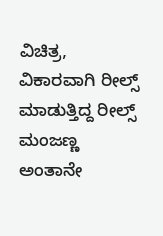ವಿಚಿತ್ರ, ವಿಕಾರವಾಗಿ ರೀಲ್ಸ್ ಮಾಡುತ್ತಿದ್ದ ರೀಲ್ಸ್ ಮಂಜಣ್ಣ ಅಂತಾನೇ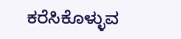ಕರೆಸಿಕೊಳ್ಳುವ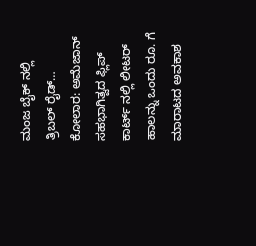ಮಂಜ ಬೈಕ್ ನಲ್ಲಿ ತ್ರಿಬಲ್ ರೈಡ್…
ಕೋಲಾರ: ಅಮೆಜಾನ್ ಸಹಭಾಗಿತ್ವದ ಫ್ಲಿಪ್ ಕಾರ್ಟ್ ನಲ್ಲಿ ಲೀಟರ್ ಹಾಲನ್ನು ಒಂದು ರೂ. ಗೆ ಮಾರಾಟದ ಅವಕಾಶ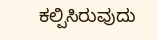ಕಲ್ಪಿಸಿರುವುದು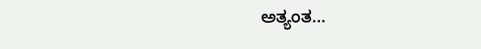ಅತ್ಯಂತ…